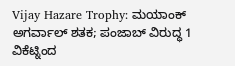Vijay Hazare Trophy: ಮಯಾಂಕ್ ಅಗರ್ವಾಲ್ ಶತಕ; ಪಂಜಾಬ್ ವಿರುದ್ಧ 1 ವಿಕೆಟ್ನಿಂದ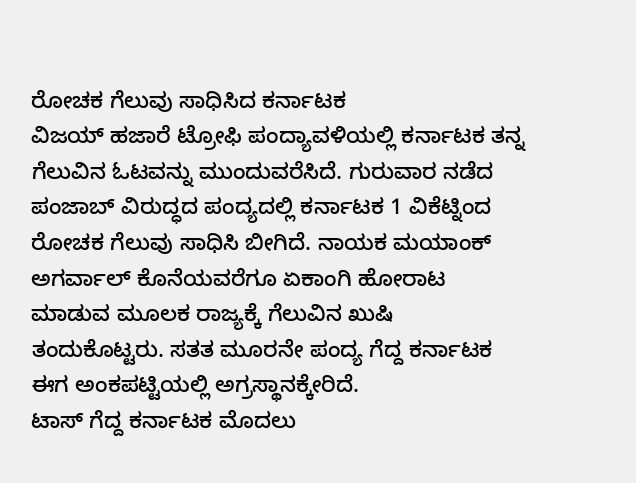ರೋಚಕ ಗೆಲುವು ಸಾಧಿಸಿದ ಕರ್ನಾಟಕ
ವಿಜಯ್ ಹಜಾರೆ ಟ್ರೋಫಿ ಪಂದ್ಯಾವಳಿಯಲ್ಲಿ ಕರ್ನಾಟಕ ತನ್ನ ಗೆಲುವಿನ ಓಟವನ್ನು ಮುಂದುವರೆಸಿದೆ. ಗುರುವಾರ ನಡೆದ ಪಂಜಾಬ್ ವಿರುದ್ಧದ ಪಂದ್ಯದಲ್ಲಿ ಕರ್ನಾಟಕ 1 ವಿಕೆಟ್ನಿಂದ ರೋಚಕ ಗೆಲುವು ಸಾಧಿಸಿ ಬೀಗಿದೆ. ನಾಯಕ ಮಯಾಂಕ್ ಅಗರ್ವಾಲ್ ಕೊನೆಯವರೆಗೂ ಏಕಾಂಗಿ ಹೋರಾಟ ಮಾಡುವ ಮೂಲಕ ರಾಜ್ಯಕ್ಕೆ ಗೆಲುವಿನ ಖುಷಿ ತಂದುಕೊಟ್ಟರು. ಸತತ ಮೂರನೇ ಪಂದ್ಯ ಗೆದ್ದ ಕರ್ನಾಟಕ ಈಗ ಅಂಕಪಟ್ಟಿಯಲ್ಲಿ ಅಗ್ರಸ್ಥಾನಕ್ಕೇರಿದೆ.
ಟಾಸ್ ಗೆದ್ದ ಕರ್ನಾಟಕ ಮೊದಲು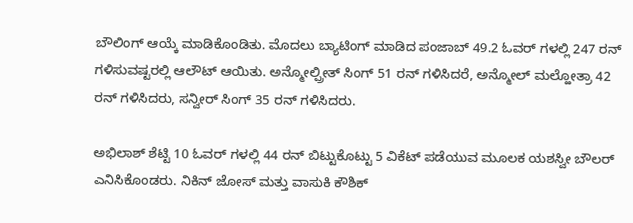ಬೌಲಿಂಗ್ ಆಯ್ಕೆ ಮಾಡಿಕೊಂಡಿತು. ಮೊದಲು ಬ್ಯಾಟಿಂಗ್ ಮಾಡಿದ ಪಂಜಾಬ್ 49.2 ಓವರ್ ಗಳಲ್ಲಿ 247 ರನ್ ಗಳಿಸುವಷ್ಟರಲ್ಲಿ ಆಲೌಟ್ ಆಯಿತು. ಅನ್ಮೋಲ್ಪ್ರೀತ್ ಸಿಂಗ್ 51 ರನ್ ಗಳಿಸಿದರೆ, ಅನ್ಮೋಲ್ ಮಲ್ಹೋತ್ರಾ 42 ರನ್ ಗಳಿಸಿದರು, ಸನ್ವೀರ್ ಸಿಂಗ್ 35 ರನ್ ಗಳಿಸಿದರು.

ಅಭಿಲಾಶ್ ಶೆಟ್ಟಿ 10 ಓವರ್ ಗಳಲ್ಲಿ 44 ರನ್ ಬಿಟ್ಟುಕೊಟ್ಟು 5 ವಿಕೆಟ್ ಪಡೆಯುವ ಮೂಲಕ ಯಶಸ್ವೀ ಬೌಲರ್ ಎನಿಸಿಕೊಂಡರು. ನಿಕಿನ್ ಜೋಸ್ ಮತ್ತು ವಾಸುಕಿ ಕೌಶಿಕ್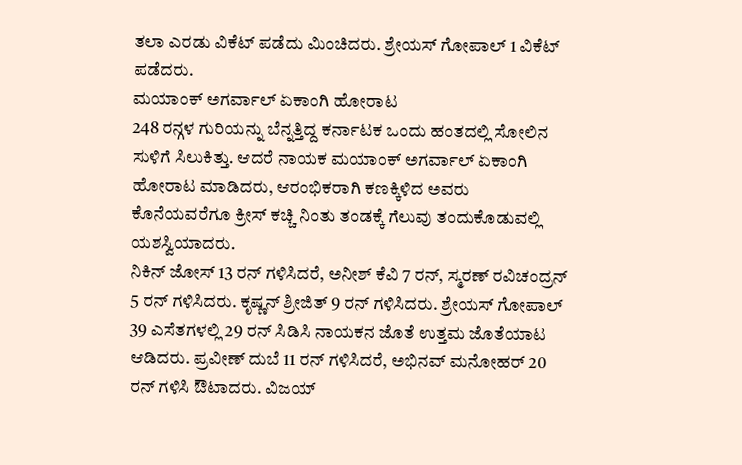ತಲಾ ಎರಡು ವಿಕೆಟ್ ಪಡೆದು ಮಿಂಚಿದರು. ಶ್ರೇಯಸ್ ಗೋಪಾಲ್ 1 ವಿಕೆಟ್ ಪಡೆದರು.
ಮಯಾಂಕ್ ಅಗರ್ವಾಲ್ ಏಕಾಂಗಿ ಹೋರಾಟ
248 ರನ್ಗಳ ಗುರಿಯನ್ನು ಬೆನ್ನತ್ತಿದ್ದ ಕರ್ನಾಟಕ ಒಂದು ಹಂತದಲ್ಲಿ ಸೋಲಿನ ಸುಳಿಗೆ ಸಿಲುಕಿತ್ತು. ಆದರೆ ನಾಯಕ ಮಯಾಂಕ್ ಅಗರ್ವಾಲ್ ಏಕಾಂಗಿ ಹೋರಾಟ ಮಾಡಿದರು, ಆರಂಭಿಕರಾಗಿ ಕಣಕ್ಕಿಳಿದ ಅವರು ಕೊನೆಯವರೆಗೂ ಕ್ರೀಸ್ ಕಚ್ಚಿ ನಿಂತು ತಂಡಕ್ಕೆ ಗೆಲುವು ತಂದುಕೊಡುವಲ್ಲಿ ಯಶಸ್ವಿಯಾದರು.
ನಿಕಿನ್ ಜೋಸ್ 13 ರನ್ ಗಳಿಸಿದರೆ, ಅನೀಶ್ ಕೆವಿ 7 ರನ್, ಸ್ಮರಣ್ ರವಿಚಂದ್ರನ್ 5 ರನ್ ಗಳಿಸಿದರು. ಕೃಷ್ಣನ್ ಶ್ರೀಜಿತ್ 9 ರನ್ ಗಳಿಸಿದರು. ಶ್ರೇಯಸ್ ಗೋಪಾಲ್ 39 ಎಸೆತಗಳಲ್ಲಿ 29 ರನ್ ಸಿಡಿಸಿ ನಾಯಕನ ಜೊತೆ ಉತ್ತಮ ಜೊತೆಯಾಟ ಆಡಿದರು. ಪ್ರವೀಣ್ ದುಬೆ 11 ರನ್ ಗಳಿಸಿದರೆ, ಅಭಿನವ್ ಮನೋಹರ್ 20 ರನ್ ಗಳಿಸಿ ಔಟಾದರು. ವಿಜಯ್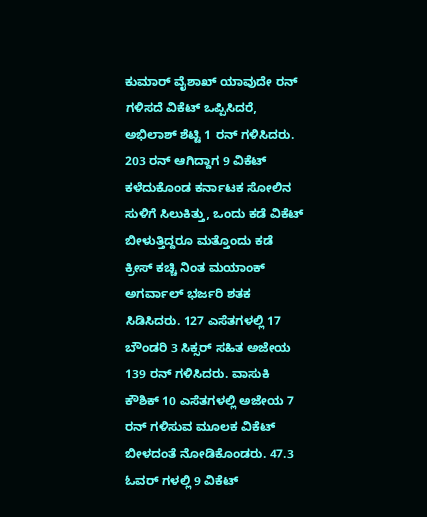ಕುಮಾರ್ ವೈಶಾಖ್ ಯಾವುದೇ ರನ್ ಗಳಿಸದೆ ವಿಕೆಟ್ ಒಪ್ಪಿಸಿದರೆ, ಅಭಿಲಾಶ್ ಶೆಟ್ಟಿ 1 ರನ್ ಗಳಿಸಿದರು.
203 ರನ್ ಆಗಿದ್ದಾಗ 9 ವಿಕೆಟ್ ಕಳೆದುಕೊಂಡ ಕರ್ನಾಟಕ ಸೋಲಿನ ಸುಳಿಗೆ ಸಿಲುಕಿತ್ತು, ಒಂದು ಕಡೆ ವಿಕೆಟ್ ಬೀಳುತ್ತಿದ್ದರೂ ಮತ್ತೊಂದು ಕಡೆ ಕ್ರೀಸ್ ಕಚ್ಚಿ ನಿಂತ ಮಯಾಂಕ್ ಅಗರ್ವಾಲ್ ಭರ್ಜರಿ ಶತಕ ಸಿಡಿಸಿದರು. 127 ಎಸೆತಗಳಲ್ಲಿ 17 ಬೌಂಡರಿ 3 ಸಿಕ್ಸರ್ ಸಹಿತ ಅಜೇಯ 139 ರನ್ ಗಳಿಸಿದರು. ವಾಸುಕಿ ಕೌಶಿಕ್ 10 ಎಸೆತಗಳಲ್ಲಿ ಅಜೇಯ 7 ರನ್ ಗಳಿಸುವ ಮೂಲಕ ವಿಕೆಟ್ ಬೀಳದಂತೆ ನೋಡಿಕೊಂಡರು. 47.3 ಓವರ್ ಗಳಲ್ಲಿ 9 ವಿಕೆಟ್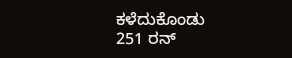ಕಳೆದುಕೊಂಡು 251 ರನ್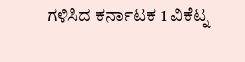ಗಳಿಸಿದ ಕರ್ನಾಟಕ 1 ವಿಕೆಟ್ನ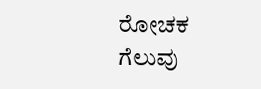ರೋಚಕ ಗೆಲುವು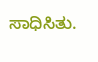ಸಾಧಿಸಿತು.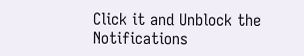Click it and Unblock the Notifications